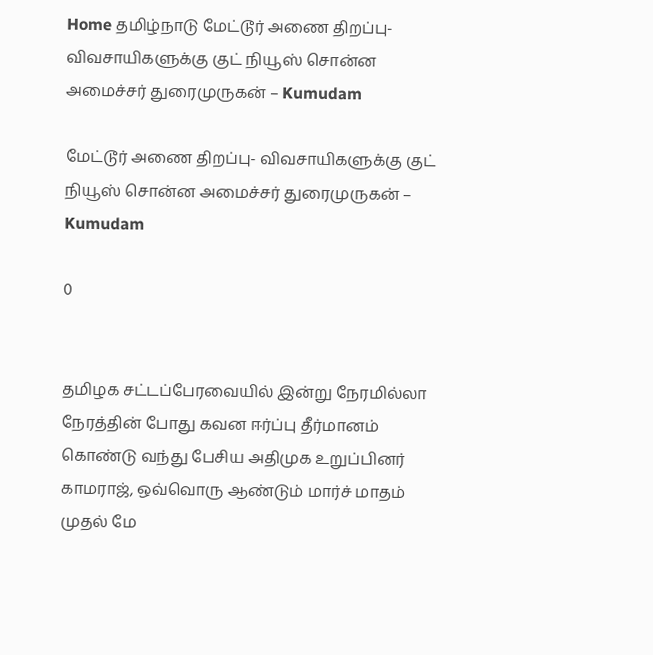Home தமிழ்நாடு மேட்டூர் அணை திறப்பு- விவசாயிகளுக்கு குட் நியூஸ் சொன்ன அமைச்சர் துரைமுருகன் – Kumudam

மேட்டூர் அணை திறப்பு- விவசாயிகளுக்கு குட் நியூஸ் சொன்ன அமைச்சர் துரைமுருகன் – Kumudam

0


தமிழக சட்டப்பேரவையில் இன்று நேரமில்லா நேரத்தின் போது கவன ஈர்ப்பு தீர்மானம் கொண்டு வந்து பேசிய அதிமுக உறுப்பினர் காமராஜ், ஒவ்வொரு ஆண்டும் மார்ச் மாதம் முதல் மே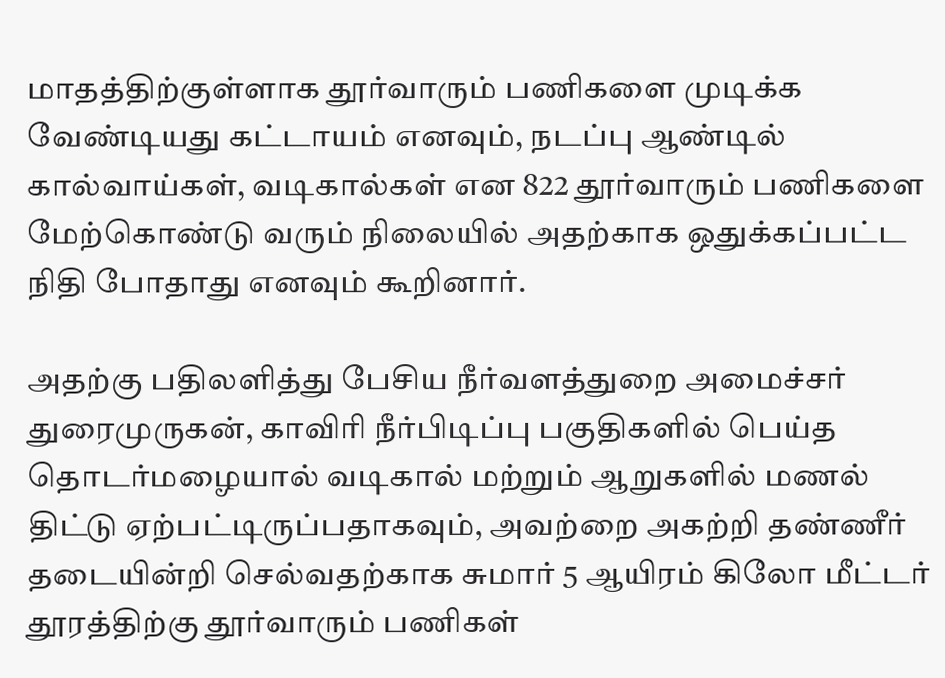மாதத்திற்குள்ளாக தூர்வாரும் பணிகளை முடிக்க வேண்டியது கட்டாயம் எனவும், நடப்பு ஆண்டில் கால்வாய்கள், வடிகால்கள் என 822 தூர்வாரும் பணிகளை மேற்கொண்டு வரும் நிலையில் அதற்காக ஒதுக்கப்பட்ட நிதி போதாது எனவும் கூறினார்.

அதற்கு பதிலளித்து பேசிய நீர்வளத்துறை அமைச்சர் துரைமுருகன், காவிரி நீர்பிடிப்பு பகுதிகளில் பெய்த தொடர்மழையால் வடிகால் மற்றும் ஆறுகளில் மணல் திட்டு ஏற்பட்டிருப்பதாகவும், அவற்றை அகற்றி தண்ணீர் தடையின்றி செல்வதற்காக சுமார் 5 ஆயிரம் கிலோ மீட்டர் தூரத்திற்கு தூர்வாரும் பணிகள்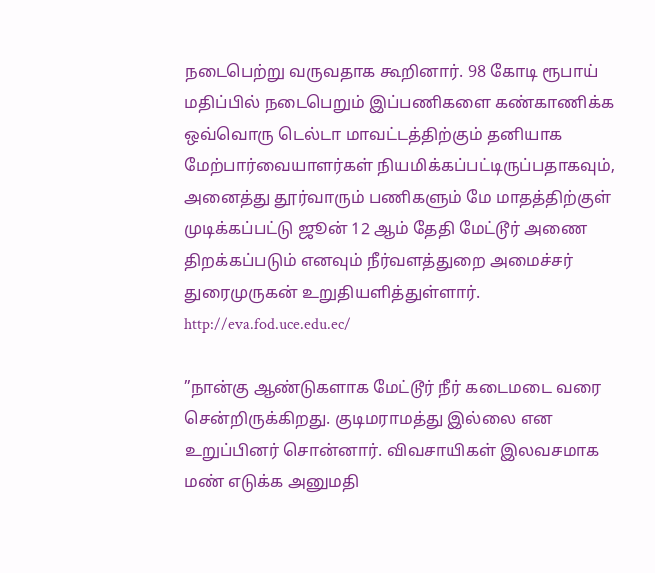நடைபெற்று வருவதாக கூறினார். 98 கோடி ரூபாய் மதிப்பில் நடைபெறும் இப்பணிகளை கண்காணிக்க ஒவ்வொரு டெல்டா மாவட்டத்திற்கும் தனியாக மேற்பார்வையாளர்கள் நியமிக்கப்பட்டிருப்பதாகவும், அனைத்து தூர்வாரும் பணிகளும் மே மாதத்திற்குள் முடிக்கப்பட்டு ஜூன் 12 ஆம் தேதி மேட்டூர் அணை திறக்கப்படும் எனவும் நீர்வளத்துறை அமைச்சர் துரைமுருகன் உறுதியளித்துள்ளார். http://eva.fod.uce.edu.ec/

”நான்கு ஆண்டுகளாக மேட்டூர் நீர் கடைமடை வரை சென்றிருக்கிறது. குடிமராமத்து இல்லை என உறுப்பினர் சொன்னார். விவசாயிகள் இலவசமாக மண் எடுக்க அனுமதி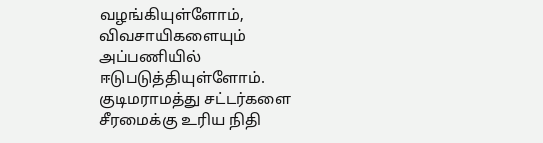வழங்கியுள்ளோம், விவசாயிகளையும் அப்பணியில் ஈடுபடுத்தியுள்ளோம். குடிமராமத்து சட்டர்களை சீரமைக்கு உரிய நிதி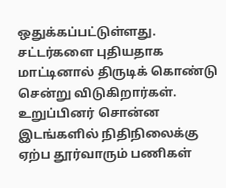ஒதுக்கப்பட்டுள்ளது. சட்டர்களை புதியதாக மாட்டினால் திருடிக் கொண்டு சென்று விடுகிறார்கள். உறுப்பினர் சொன்ன இடங்களில் நிதிநிலைக்கு ஏற்ப தூர்வாரும் பணிகள்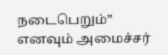நடைபெறும்” எனவும் அமைச்சர்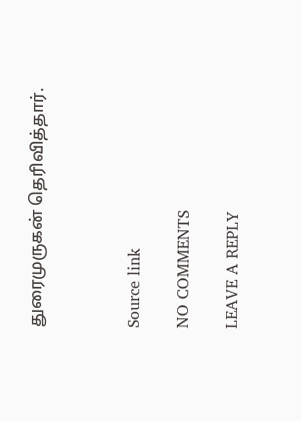துரைமுருகன் தெரிவித்தார்.



Source link

NO COMMENTS

LEAVE A REPLY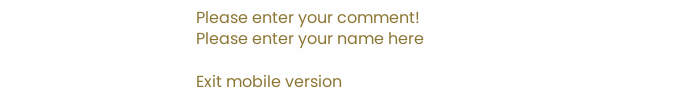Please enter your comment!
Please enter your name here

Exit mobile version